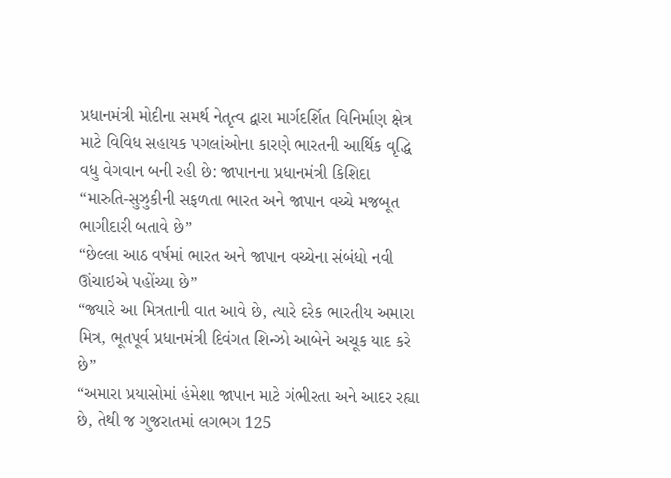પ્રધાનમંત્રી મોદીના સમર્થ નેતૃત્વ દ્વારા માર્ગદર્શિત વિનિર્માણ ક્ષેત્ર માટે વિવિધ સહાયક પગલાંઓના કારણે ભારતની આર્થિક વૃદ્ધિ વધુ વેગવાન બની રહી છે: જાપાનના પ્રધાનમંત્રી કિશિદા
“મારુતિ-સુઝુકીની સફળતા ભારત અને જાપાન વચ્ચે મજબૂત ભાગીદારી બતાવે છે”
“છેલ્લા આઠ વર્ષમાં ભારત અને જાપાન વચ્ચેના સંબંધો નવી ઊંચાઇએ પહોંચ્યા છે”
“જ્યારે આ મિત્રતાની વાત આવે છે, ત્યારે દરેક ભારતીય અમારા મિત્ર, ભૂતપૂર્વ પ્રધાનમંત્રી દિવંગત શિન્ઝો આબેને અચૂક યાદ કરે છે”
“અમારા પ્રયાસોમાં હંમેશા જાપાન માટે ગંભીરતા અને આદર રહ્યા છે, તેથી જ ગુજરાતમાં લગભગ 125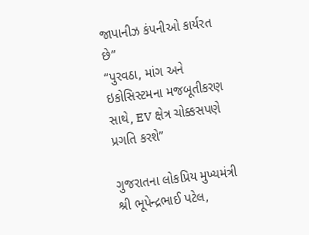જાપાનીઝ કંપનીઓ કાર્યરત છે”
“પુરવઠા, માંગ અને ઇકોસિસ્ટમના મજબૂતીકરણ સાથે, EV ક્ષેત્ર ચોક્કસપણે પ્રગતિ કરશે”

ગુજરાતના લોકપ્રિય મુખ્યમંત્રી શ્રી ભૂપેન્દ્રભાઈ પટેલ,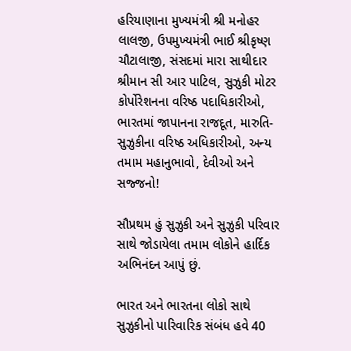હરિયાણાના મુખ્યમંત્રી શ્રી મનોહર લાલજી, ઉપમુખ્યમંત્રી ભાઈ શ્રીકૃષ્ણ ચૌટાલાજી, સંસદમાં મારા સાથીદાર શ્રીમાન સી આર પાટિલ, સુઝુકી મોટર કોર્પોરેશનના વરિષ્ઠ પદાધિકારીઓ, ભારતમાં જાપાનના રાજદૂત, મારુતિ-સુઝુકીના વરિષ્ઠ અધિકારીઓ, અન્ય તમામ મહાનુભાવો, દેવીઓ અને સજ્જનો!

સૌપ્રથમ હું સુઝુકી અને સુઝુકી પરિવાર સાથે જોડાયેલા તમામ લોકોને હાર્દિક અભિનંદન આપું છું.

ભારત અને ભારતના લોકો સાથે સુઝુકીનો પારિવારિક સંબંધ હવે 40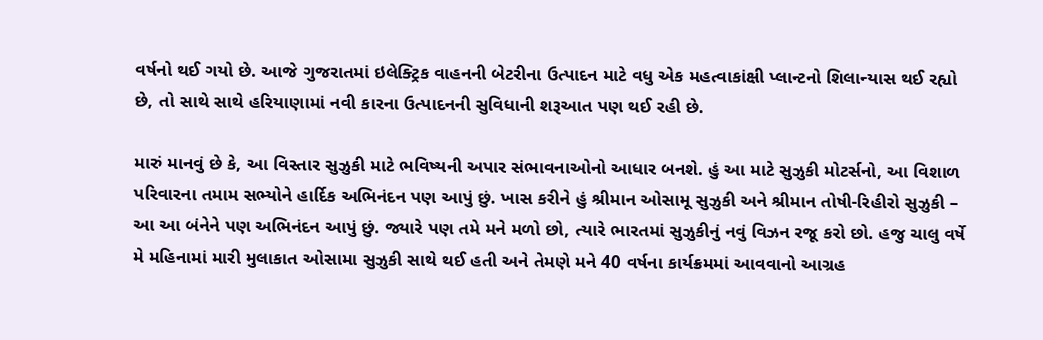વર્ષનો થઈ ગયો છે. આજે ગુજરાતમાં ઇલેક્ટ્રિક વાહનની બેટરીના ઉત્પાદન માટે વધુ એક મહત્વાકાંક્ષી પ્લાન્ટનો શિલાન્યાસ થઈ રહ્યો છે, તો સાથે સાથે હરિયાણામાં નવી કારના ઉત્પાદનની સુવિધાની શરૂઆત પણ થઈ રહી છે.

મારું માનવું છે કે, આ વિસ્તાર સુઝુકી માટે ભવિષ્યની અપાર સંભાવનાઓનો આધાર બનશે. હું આ માટે સુઝુકી મોટર્સનો, આ વિશાળ પરિવારના તમામ સભ્યોને હાર્દિક અભિનંદન પણ આપું છું. ખાસ કરીને હું શ્રીમાન ઓસામૂ સુઝુકી અને શ્રીમાન તોષી-રિહીરો સુઝુકી – આ આ બંનેને પણ અભિનંદન આપું છું. જ્યારે પણ તમે મને મળો છો, ત્યારે ભારતમાં સુઝુકીનું નવું વિઝન રજૂ કરો છો. હજુ ચાલુ વર્ષે મે મહિનામાં મારી મુલાકાત ઓસામા સુઝુકી સાથે થઈ હતી અને તેમણે મને 40 વર્ષના કાર્યક્રમમાં આવવાનો આગ્રહ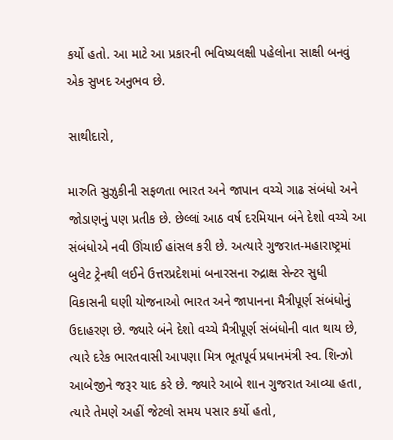કર્યો હતો. આ માટે આ પ્રકારની ભવિષ્યલક્ષી પહેલોના સાક્ષી બનવું એક સુખદ અનુભવ છે.

સાથીદારો,

મારુતિ સુઝુકીની સફળતા ભારત અને જાપાન વચ્ચે ગાઢ સંબંધો અને જોડાણનું પણ પ્રતીક છે. છેલ્લાં આઠ વર્ષ દરમિયાન બંને દેશો વચ્ચે આ સંબંધોએ નવી ઊંચાઈ હાંસલ કરી છે. અત્યારે ગુજરાત-મહારાષ્ટ્રમાં બુલેટ ટ્રેનથી લઈને ઉત્તરપ્રદેશમાં બનારસના રુદ્રાક્ષ સેન્ટર સુધી વિકાસની ઘણી યોજનાઓ ભારત અને જાપાનના મૈત્રીપૂર્ણ સંબંધોનું ઉદાહરણ છે. જ્યારે બંને દેશો વચ્ચે મૈત્રીપૂર્ણ સંબંધોની વાત થાય છે, ત્યારે દરેક ભારતવાસી આપણા મિત્ર ભૂતપૂર્વ પ્રધાનમંત્રી સ્વ. શિન્ઝો આબેજીને જરૂર યાદ કરે છે. જ્યારે આબે શાન ગુજરાત આવ્યા હતા, ત્યારે તેમણે અહીં જેટલો સમય પસાર કર્યો હતો,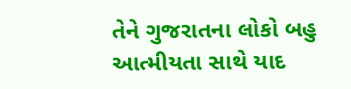તેને ગુજરાતના લોકો બહુ આત્મીયતા સાથે યાદ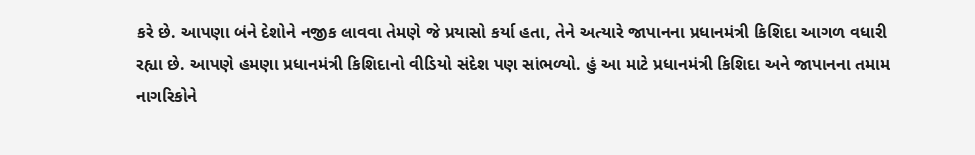કરે છે. આપણા બંને દેશોને નજીક લાવવા તેમણે જે પ્રયાસો કર્યા હતા, તેને અત્યારે જાપાનના પ્રધાનમંત્રી કિશિદા આગળ વધારી રહ્યા છે. આપણે હમણા પ્રધાનમંત્રી કિશિદાનો વીડિયો સંદેશ પણ સાંભળ્યો. હું આ માટે પ્રધાનમંત્રી કિશિદા અને જાપાનના તમામ નાગરિકોને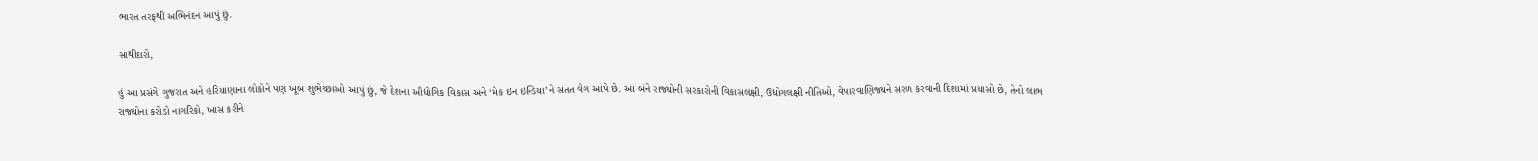ભારત તરફથી અભિનંદન આપું છું.

સાથીદારો,

હું આ પ્રસંગે ગુજરાત અને હરિયાણાના લોકોને પણ ખૂબ શુભેચ્છાઓ આપું છું, જે દેશના ઔદ્યોગિક વિકાસ અને ‘મેક ઇન ઇન્ડિયા’ને સતત વેગ આપે છે. આ બંને રાજ્યોની સરકારોની વિકાસલક્ષી, ઉદ્યોગલક્ષી નીતિઓ, વેપારવાણિજ્યને સરળ કરવાની દિશામાં પ્રયાસો છે, તેનો લાભ રાજ્યોના કરોડો નાગરિકો, ખાસ કરીને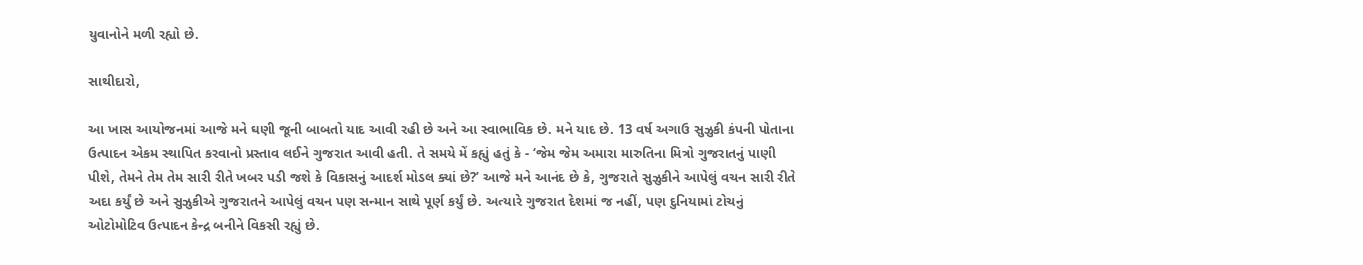યુવાનોને મળી રહ્યો છે.

સાથીદારો,

આ ખાસ આયોજનમાં આજે મને ઘણી જૂની બાબતો યાદ આવી રહી છે અને આ સ્વાભાવિક છે. મને યાદ છે. 13 વર્ષ અગાઉ સુઝુકી કંપની પોતાના ઉત્પાદન એકમ સ્થાપિત કરવાનો પ્રસ્તાવ લઈને ગુજરાત આવી હતી. તે સમયે મેં કહ્યું હતું કે - ‘જેમ જેમ અમારા મારુતિના મિત્રો ગુજરાતનું પાણી પીશે, તેમને તેમ તેમ સારી રીતે ખબર પડી જશે કે વિકાસનું આદર્શ મોડલ ક્યાં છે?’ આજે મને આનંદ છે કે, ગુજરાતે સુઝુકીને આપેલું વચન સારી રીતે અદા કર્યું છે અને સુઝુકીએ ગુજરાતને આપેલું વચન પણ સન્માન સાથે પૂર્ણ કર્યું છે. અત્યારે ગુજરાત દેશમાં જ નહીં, પણ દુનિયામાં ટોચનું ઓટોમોટિવ ઉત્પાદન કેન્દ્ર બનીને વિકસી રહ્યું છે.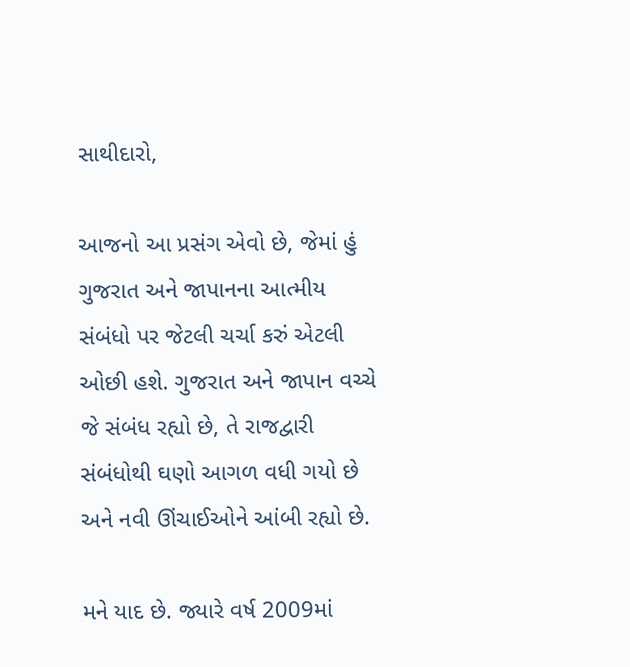સાથીદારો,

આજનો આ પ્રસંગ એવો છે, જેમાં હું ગુજરાત અને જાપાનના આત્મીય સંબંધો પર જેટલી ચર્ચા કરું એટલી ઓછી હશે. ગુજરાત અને જાપાન વચ્ચે જે સંબંધ રહ્યો છે, તે રાજદ્વારી સંબંધોથી ઘણો આગળ વધી ગયો છે અને નવી ઊંચાઈઓને આંબી રહ્યો છે.

મને યાદ છે. જ્યારે વર્ષ 2009માં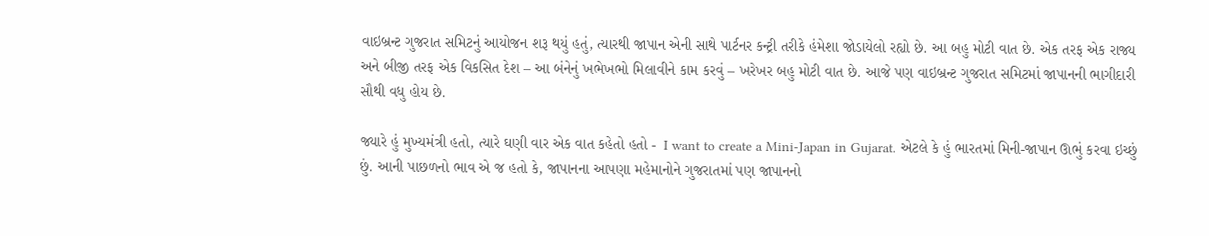વાઇબ્રન્ટ ગુજરાત સમિટનું આયોજન શરૂ થયું હતું, ત્યારથી જાપાન એની સાથે પાર્ટનર કન્ટ્રી તરીકે હંમેશા જોડાયેલો રહ્યો છે. આ બહુ મોટી વાત છે. એક તરફ એક રાજ્ય અને બીજી તરફ એક વિકસિત દેશ – આ બંનેનું ખભેખભો મિલાવીને કામ કરવું – ખરેખર બહુ મોટી વાત છે. આજે પણ વાઇબ્રન્ટ ગુજરાત સમિટમાં જાપાનની ભાગીદારી સૌથી વધુ હોય છે.

જ્યારે હું મુખ્યમંત્રી હતો, ત્યારે ઘણી વાર એક વાત કહેતો હતો -  I want to create a Mini-Japan in Gujarat. એટલે કે હું ભારતમાં મિની-જાપાન ઊભું કરવા ઇચ્છું છું. આની પાછળનો ભાવ એ જ હતો કે, જાપાનના આપણા મહેમાનોને ગુજરાતમાં પણ જાપાનનો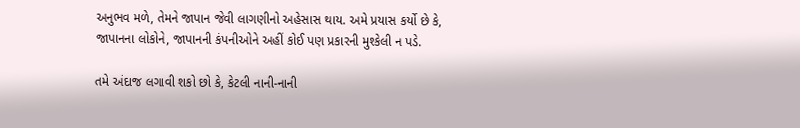અનુભવ મળે, તેમને જાપાન જેવી લાગણીનો અહેસાસ થાય. અમે પ્રયાસ કર્યો છે કે, જાપાનના લોકોને, જાપાનની કંપનીઓને અહીં કોઈ પણ પ્રકારની મુશ્કેલી ન પડે.

તમે અંદાજ લગાવી શકો છો કે, કેટલી નાની-નાની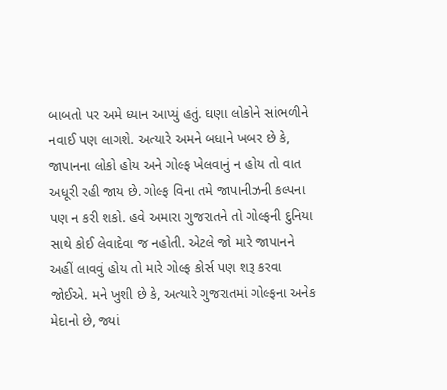બાબતો પર અમે ધ્યાન આપ્યું હતું. ઘણા લોકોને સાંભળીને નવાઈ પણ લાગશે. અત્યારે અમને બધાને ખબર છે કે, જાપાનના લોકો હોય અને ગોલ્ફ ખેલવાનું ન હોય તો વાત અધૂરી રહી જાય છે. ગોલ્ફ વિના તમે જાપાનીઝની કલ્પના પણ ન કરી શકો. હવે અમારા ગુજરાતને તો ગોલ્ફની દુનિયા સાથે કોઈ લેવાદેવા જ નહોતી. એટલે જો મારે જાપાનને અહીં લાવવું હોય તો મારે ગોલ્ફ કોર્સ પણ શરૂ કરવા જોઈએ. મને ખુશી છે કે, અત્યારે ગુજરાતમાં ગોલ્ફના અનેક મેદાનો છે, જ્યાં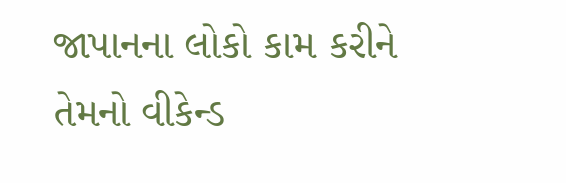જાપાનના લોકો કામ કરીને તેમનો વીકેન્ડ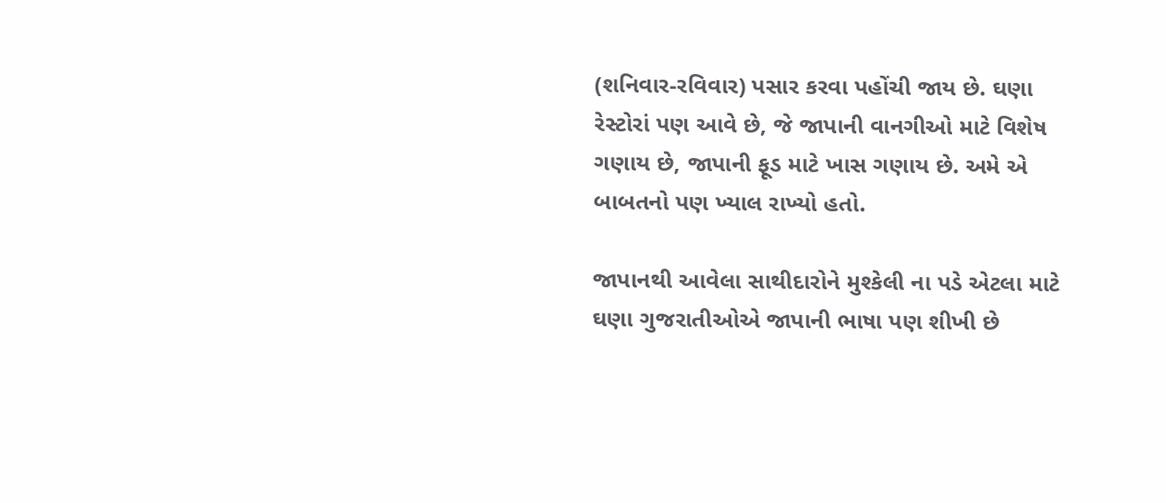(શનિવાર-રવિવાર) પસાર કરવા પહોંચી જાય છે. ઘણા રેસ્ટોરાં પણ આવે છે, જે જાપાની વાનગીઓ માટે વિશેષ ગણાય છે, જાપાની ફૂડ માટે ખાસ ગણાય છે. અમે એ બાબતનો પણ ખ્યાલ રાખ્યો હતો.

જાપાનથી આવેલા સાથીદારોને મુશ્કેલી ના પડે એટલા માટે ઘણા ગુજરાતીઓએ જાપાની ભાષા પણ શીખી છે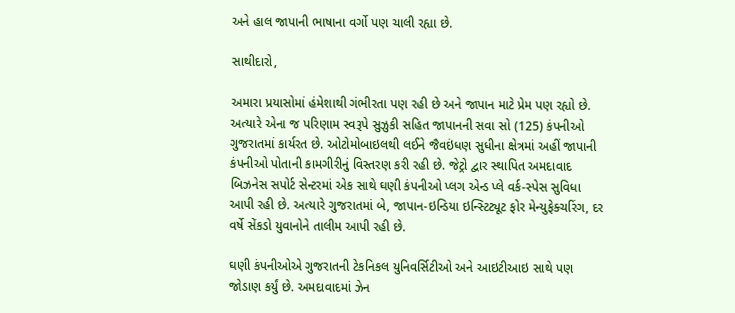અને હાલ જાપાની ભાષાના વર્ગો પણ ચાલી રહ્યા છે.

સાથીદારો,

અમારા પ્રયાસોમાં હંમેશાથી ગંભીરતા પણ રહી છે અને જાપાન માટે પ્રેમ પણ રહ્યો છે. અત્યારે એના જ પરિણામ સ્વરૂપે સુઝુકી સહિત જાપાનની સવા સો (125) કંપનીઓ ગુજરાતમાં કાર્યરત છે. ઓટોમોબાઇલથી લઈને જૈવઇંધણ સુધીના ક્ષેત્રમાં અહીં જાપાની કંપનીઓ પોતાની કામગીરીનું વિસ્તરણ કરી રહી છે. જેટ્રો દ્વાર સ્થાપિત અમદાવાદ બિઝનેસ સપોર્ટ સેન્ટરમાં એક સાથે ઘણી કંપનીઓ પ્લગ એન્ડ પ્લે વર્ક-સ્પેસ સુવિધા આપી રહી છે. અત્યારે ગુજરાતમાં બે, જાપાન-ઇન્ડિયા ઇન્સ્ટિટ્યૂટ ફોર મેન્યુફેક્ચરિંગ, દર વર્ષે સેંકડો યુવાનોને તાલીમ આપી રહી છે.

ઘણી કંપનીઓએ ગુજરાતની ટેકનિકલ યુનિવર્સિટીઓ અને આઇટીઆઇ સાથે પણ જોડાણ કર્યું છે. અમદાવાદમાં ઝેન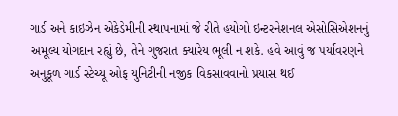ગાર્ડ અને કાઇઝેન એકેડેમીની સ્થાપનામાં જે રીતે હયોગો ઇન્ટરનેશનલ એસોસિએશનનું અમૂલ્ય યોગદાન રહ્યું છે, તેને ગુજરાત ક્યારેય ભૂલી ન શકે. હવે આવું જ પર્યાવરણને અનુકૂળ ગાર્ડ સ્ટેચ્યૂ ઓફ યુનિટીની નજીક વિકસાવવાનો પ્રયાસ થઈ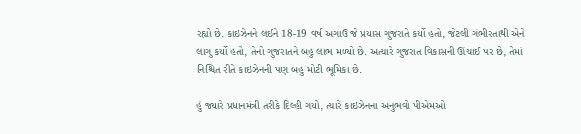રહ્યો છે. કાઇઝેનને લઈને 18-19 વર્ષ અગાઉ જે પ્રયાસ ગુજરાતે કર્યો હતો, જેટલી ગંભીરતાથી એને લાગુ કર્યો હતો, તેનો ગુજરાતને બહુ લાભ મળ્યો છે. અત્યારે ગુજરાત વિકાસની ઊંચાઈ પર છે, તેમાં નિશ્ચિત રીતે કાઇઝેનની પણ બહુ મોટી ભૂમિકા છે.

હું જ્યારે પ્રધાનમંત્રી તરીકે દિલ્હી ગયો, ત્યારે કાઇઝેનના અનુભવો પીએમઓ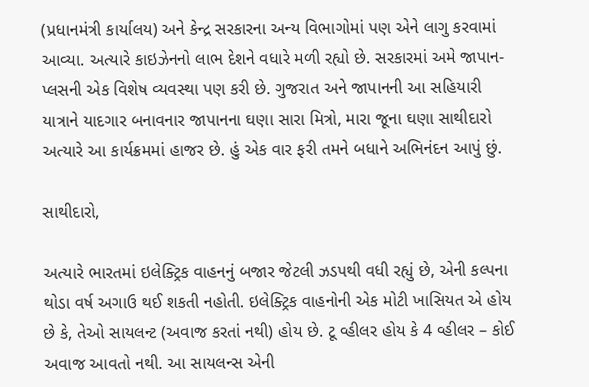(પ્રધાનમંત્રી કાર્યાલય) અને કેન્દ્ર સરકારના અન્ય વિભાગોમાં પણ એને લાગુ કરવામાં આવ્યા. અત્યારે કાઇઝેનનો લાભ દેશને વધારે મળી રહ્યો છે. સરકારમાં અમે જાપાન-પ્લસની એક વિશેષ વ્યવસ્થા પણ કરી છે. ગુજરાત અને જાપાનની આ સહિયારી યાત્રાને યાદગાર બનાવનાર જાપાનના ઘણા સારા મિત્રો, મારા જૂના ઘણા સાથીદારો અત્યારે આ કાર્યક્રમમાં હાજર છે. હું એક વાર ફરી તમને બધાને અભિનંદન આપું છું.

સાથીદારો,

અત્યારે ભારતમાં ઇલેક્ટ્રિક વાહનનું બજાર જેટલી ઝડપથી વધી રહ્યું છે, એની કલ્પના થોડા વર્ષ અગાઉ થઈ શકતી નહોતી. ઇલેક્ટ્રિક વાહનોની એક મોટી ખાસિયત એ હોય છે કે, તેઓ સાયલન્ટ (અવાજ કરતાં નથી) હોય છે. ટૂ વ્હીલર હોય કે 4 વ્હીલર – કોઈ અવાજ આવતો નથી. આ સાયલન્સ એની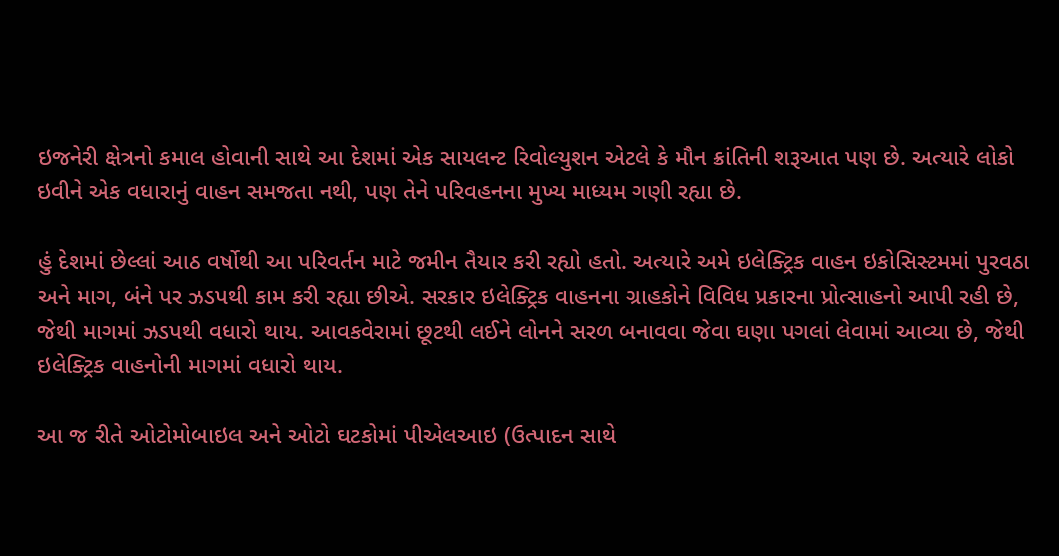ઇજનેરી ક્ષેત્રનો કમાલ હોવાની સાથે આ દેશમાં એક સાયલન્ટ રિવોલ્યુશન એટલે કે મૌન ક્રાંતિની શરૂઆત પણ છે. અત્યારે લોકો ઇવીને એક વધારાનું વાહન સમજતા નથી, પણ તેને પરિવહનના મુખ્ય માધ્યમ ગણી રહ્યા છે.

હું દેશમાં છેલ્લાં આઠ વર્ષોથી આ પરિવર્તન માટે જમીન તૈયાર કરી રહ્યો હતો. અત્યારે અમે ઇલેક્ટ્રિક વાહન ઇકોસિસ્ટમમાં પુરવઠા અને માગ, બંને પર ઝડપથી કામ કરી રહ્યા છીએ. સરકાર ઇલેક્ટ્રિક વાહનના ગ્રાહકોને વિવિધ પ્રકારના પ્રોત્સાહનો આપી રહી છે, જેથી માગમાં ઝડપથી વધારો થાય. આવકવેરામાં છૂટથી લઈને લોનને સરળ બનાવવા જેવા ઘણા પગલાં લેવામાં આવ્યા છે, જેથી ઇલેક્ટ્રિક વાહનોની માગમાં વધારો થાય.

આ જ રીતે ઓટોમોબાઇલ અને ઓટો ઘટકોમાં પીએલઆઇ (ઉત્પાદન સાથે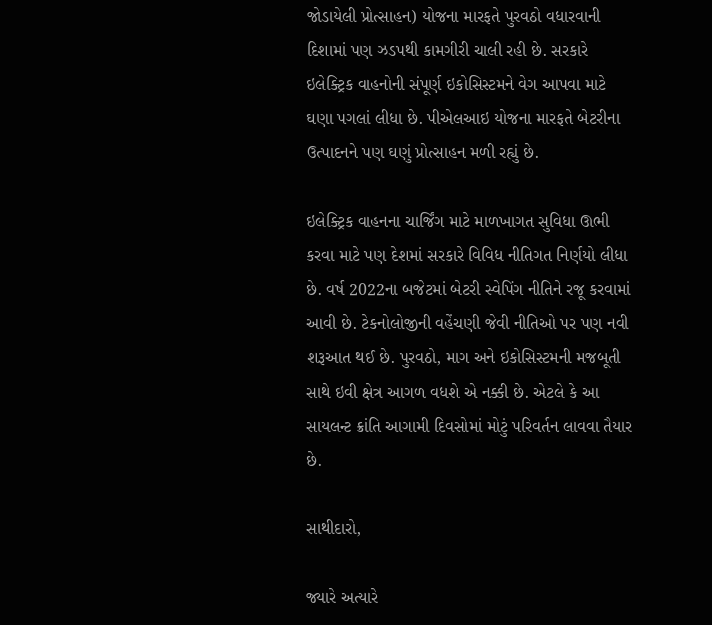જોડાયેલી પ્રોત્સાહન) યોજના મારફતે પુરવઠો વધારવાની દિશામાં પણ ઝડપથી કામગીરી ચાલી રહી છે. સરકારે ઇલેક્ટ્રિક વાહનોની સંપૂર્ણ ઇકોસિસ્ટમને વેગ આપવા માટે ઘણા પગલાં લીધા છે. પીએલઆઇ યોજના મારફતે બેટરીના ઉત્પાદનને પણ ઘણું પ્રોત્સાહન મળી રહ્યું છે.

ઇલેક્ટ્રિક વાહનના ચાર્જિંગ માટે માળખાગત સુવિધા ઊભી કરવા માટે પણ દેશમાં સરકારે વિવિધ નીતિગત નિર્ણયો લીધા છે. વર્ષ 2022ના બજેટમાં બેટરી સ્વેપિંગ નીતિને રજૂ કરવામાં આવી છે. ટેકનોલોજીની વહેંચણી જેવી નીતિઓ પર પણ નવી શરૂઆત થઈ છે. પુરવઠો, માગ અને ઇકોસિસ્ટમની મજબૂતી સાથે ઇવી ક્ષેત્ર આગળ વધશે એ નક્કી છે. એટલે કે આ સાયલન્ટ ક્રાંતિ આગામી દિવસોમાં મોટું પરિવર્તન લાવવા તૈયાર છે.

સાથીદારો,

જ્યારે અત્યારે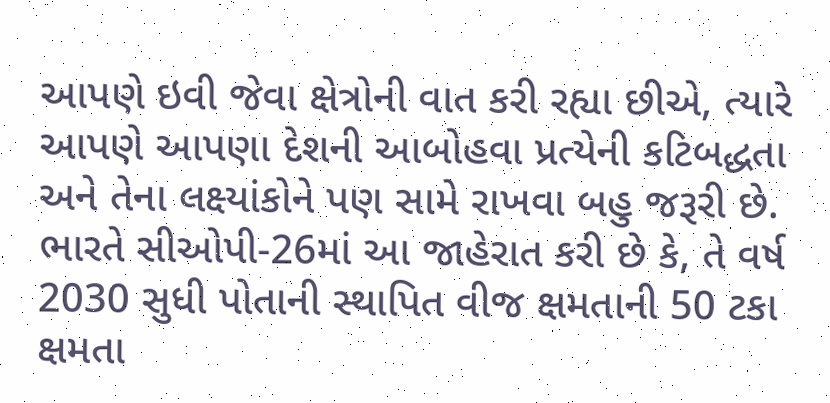આપણે ઇવી જેવા ક્ષેત્રોની વાત કરી રહ્યા છીએ, ત્યારે આપણે આપણા દેશની આબોહવા પ્રત્યેની કટિબદ્ધતા અને તેના લક્ષ્યાંકોને પણ સામે રાખવા બહુ જરૂરી છે. ભારતે સીઓપી-26માં આ જાહેરાત કરી છે કે, તે વર્ષ 2030 સુધી પોતાની સ્થાપિત વીજ ક્ષમતાની 50 ટકા ક્ષમતા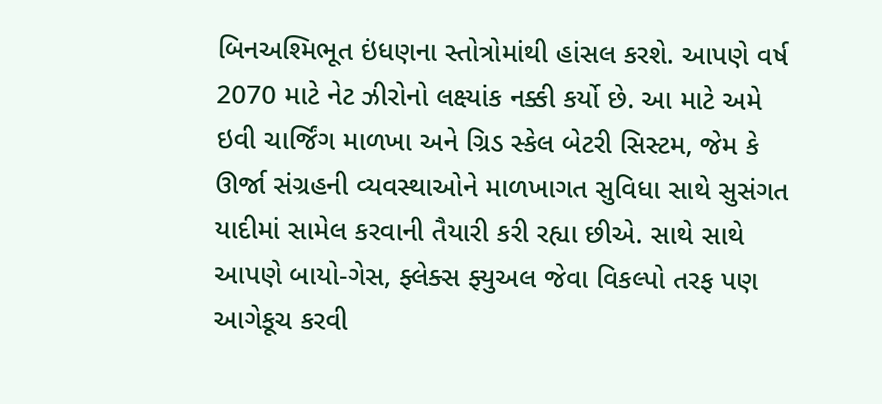બિનઅશ્મિભૂત ઇંધણના સ્તોત્રોમાંથી હાંસલ કરશે. આપણે વર્ષ 2070 માટે નેટ ઝીરોનો લક્ષ્યાંક નક્કી કર્યો છે. આ માટે અમે ઇવી ચાર્જિંગ માળખા અને ગ્રિડ સ્કેલ બેટરી સિસ્ટમ, જેમ કે ઊર્જા સંગ્રહની વ્યવસ્થાઓને માળખાગત સુવિધા સાથે સુસંગત યાદીમાં સામેલ કરવાની તૈયારી કરી રહ્યા છીએ. સાથે સાથે આપણે બાયો-ગેસ, ફ્લેક્સ ફ્યુઅલ જેવા વિકલ્પો તરફ પણ આગેકૂચ કરવી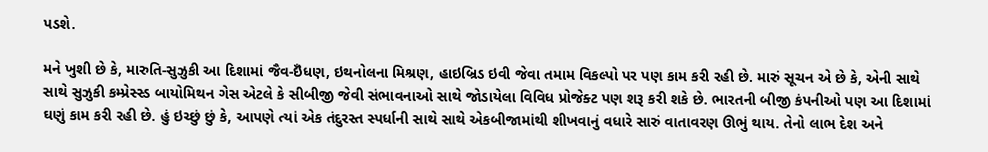પડશે.

મને ખુશી છે કે, મારુતિ-સુઝુકી આ દિશામાં જૈવ-ઇઁધણ, ઇથનોલના મિશ્રણ, હાઇબ્રિડ ઇવી જેવા તમામ વિકલ્પો પર પણ કામ કરી રહી છે. મારું સૂચન એ છે કે, એની સાથે સાથે સુઝુકી કમ્પ્રેસ્સ્ડ બાયોમિથન ગેસ એટલે કે સીબીજી જેવી સંભાવનાઓ સાથે જોડાયેલા વિવિધ પ્રોજેક્ટ પણ શરૂ કરી શકે છે. ભારતની બીજી કંપનીઓ પણ આ દિશામાં ઘણું કામ કરી રહી છે. હું ઇચ્છું છું કે, આપણે ત્યાં એક તંદુરસ્ત સ્પર્ધાની સાથે સાથે એકબીજામાંથી શીખવાનું વધારે સારું વાતાવરણ ઊભું થાય. તેનો લાભ દેશ અને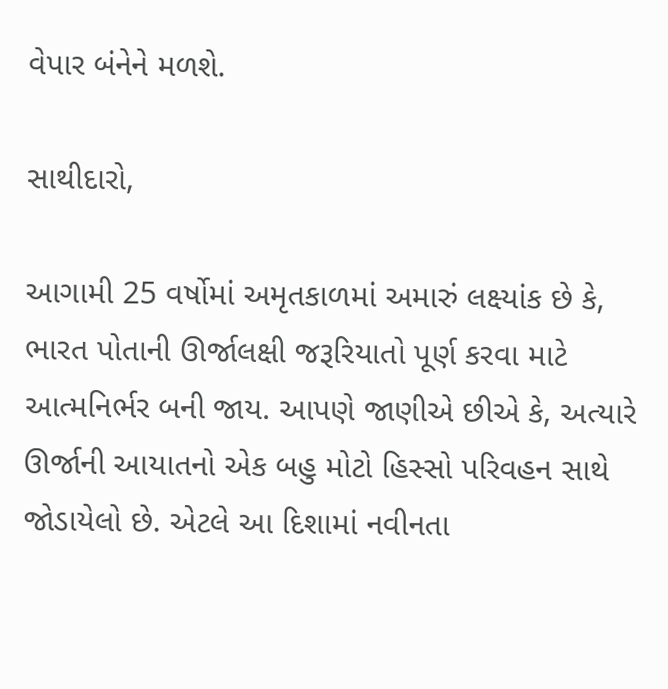વેપાર બંનેને મળશે.

સાથીદારો,

આગામી 25 વર્ષોમાં અમૃતકાળમાં અમારું લક્ષ્યાંક છે કે, ભારત પોતાની ઊર્જાલક્ષી જરૂરિયાતો પૂર્ણ કરવા માટે આત્મનિર્ભર બની જાય. આપણે જાણીએ છીએ કે, અત્યારે ઊર્જાની આયાતનો એક બહુ મોટો હિસ્સો પરિવહન સાથે જોડાયેલો છે. એટલે આ દિશામાં નવીનતા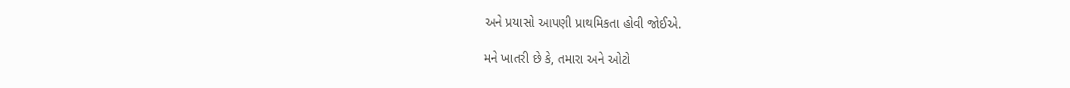અને પ્રયાસો આપણી પ્રાથમિકતા હોવી જોઈએ.

મને ખાતરી છે કે, તમારા અને ઓટો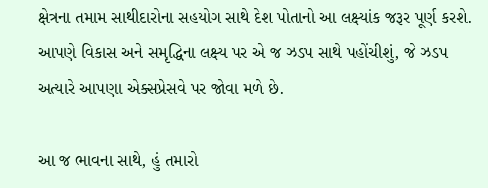ક્ષેત્રના તમામ સાથીદારોના સહયોગ સાથે દેશ પોતાનો આ લક્ષ્યાંક જરૂર પૂર્ણ કરશે. આપણે વિકાસ અને સમૃદ્ધિના લક્ષ્ય પર એ જ ઝડપ સાથે પહોંચીશું, જે ઝડપ અત્યારે આપણા એક્સપ્રેસવે પર જોવા મળે છે.

આ જ ભાવના સાથે, હું તમારો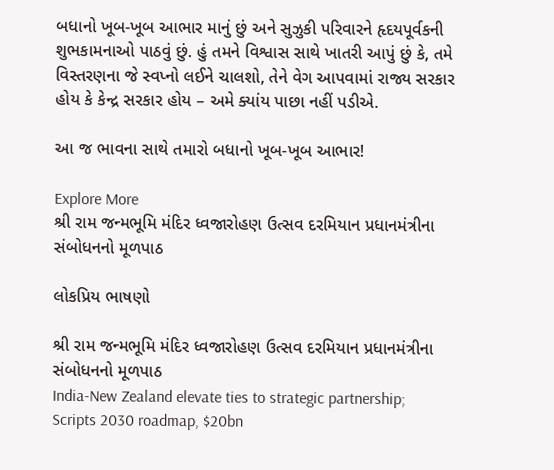બધાનો ખૂબ-ખૂબ આભાર માનું છું અને સુઝુકી પરિવારને હૃદયપૂર્વકની શુભકામનાઓ પાઠવું છું. હું તમને વિશ્વાસ સાથે ખાતરી આપું છું કે, તમે વિસ્તરણના જે સ્વપ્નો લઈને ચાલશો, તેને વેગ આપવામાં રાજ્ય સરકાર હોય કે કેન્દ્ર સરકાર હોય – અમે ક્યાંય પાછા નહીં પડીએ.

આ જ ભાવના સાથે તમારો બધાનો ખૂબ-ખૂબ આભાર!

Explore More
શ્રી રામ જન્મભૂમિ મંદિર ધ્વજારોહણ ઉત્સવ દરમિયાન પ્રધાનમંત્રીના સંબોધનનો મૂળપાઠ

લોકપ્રિય ભાષણો

શ્રી રામ જન્મભૂમિ મંદિર ધ્વજારોહણ ઉત્સવ દરમિયાન પ્રધાનમંત્રીના સંબોધનનો મૂળપાઠ
India-New Zealand elevate ties to strategic partnership; Scripts 2030 roadmap, $20bn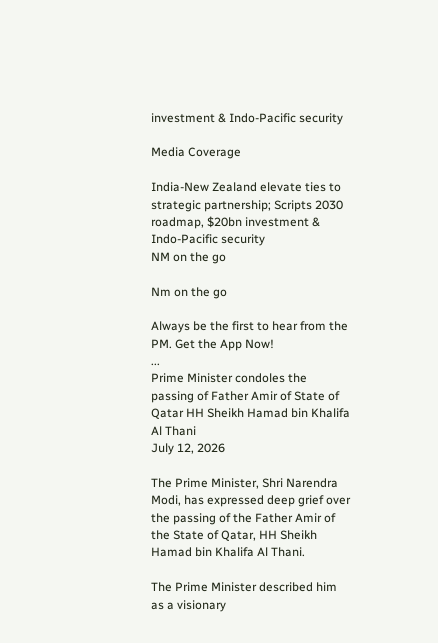investment & Indo-Pacific security

Media Coverage

India-New Zealand elevate ties to strategic partnership; Scripts 2030 roadmap, $20bn investment & Indo-Pacific security
NM on the go

Nm on the go

Always be the first to hear from the PM. Get the App Now!
...
Prime Minister condoles the passing of Father Amir of State of Qatar HH Sheikh Hamad bin Khalifa Al Thani
July 12, 2026

The Prime Minister, Shri Narendra Modi, has expressed deep grief over the passing of the Father Amir of the State of Qatar, HH Sheikh Hamad bin Khalifa Al Thani.

The Prime Minister described him as a visionary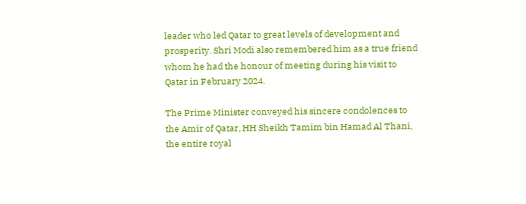leader who led Qatar to great levels of development and prosperity. Shri Modi also remembered him as a true friend whom he had the honour of meeting during his visit to Qatar in February 2024.

The Prime Minister conveyed his sincere condolences to the Amir of Qatar, HH Sheikh Tamim bin Hamad Al Thani, the entire royal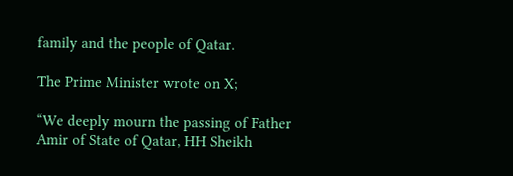family and the people of Qatar.

The Prime Minister wrote on X;

“We deeply mourn the passing of Father Amir of State of Qatar, HH Sheikh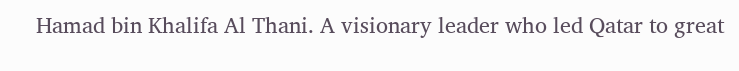Hamad bin Khalifa Al Thani. A visionary leader who led Qatar to great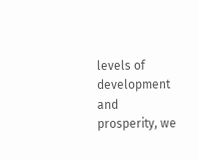levels of development and prosperity, we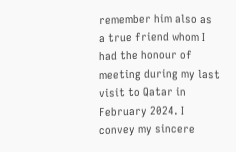remember him also as a true friend whom I had the honour of meeting during my last visit to Qatar in February 2024. I convey my sincere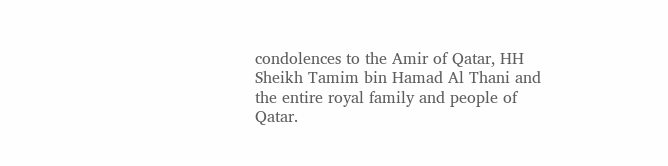condolences to the Amir of Qatar, HH Sheikh Tamim bin Hamad Al Thani and the entire royal family and people of Qatar.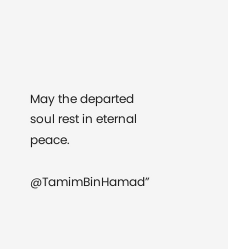May the departed soul rest in eternal peace.

@TamimBinHamad”